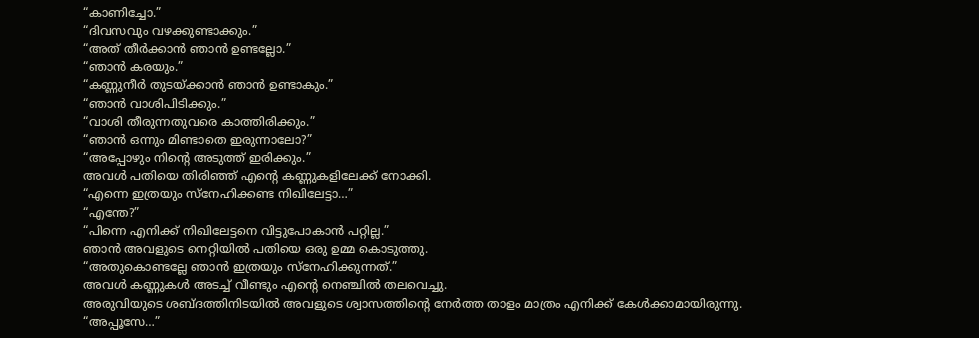“കാണിച്ചോ.”
“ദിവസവും വഴക്കുണ്ടാക്കും.”
“അത് തീർക്കാൻ ഞാൻ ഉണ്ടല്ലോ.”
“ഞാൻ കരയും.”
“കണ്ണുനീർ തുടയ്ക്കാൻ ഞാൻ ഉണ്ടാകും.”
“ഞാൻ വാശിപിടിക്കും.”
“വാശി തീരുന്നതുവരെ കാത്തിരിക്കും.”
“ഞാൻ ഒന്നും മിണ്ടാതെ ഇരുന്നാലോ?”
“അപ്പോഴും നിന്റെ അടുത്ത് ഇരിക്കും.”
അവൾ പതിയെ തിരിഞ്ഞ് എന്റെ കണ്ണുകളിലേക്ക് നോക്കി.
“എന്നെ ഇത്രയും സ്നേഹിക്കണ്ട നിഖിലേട്ടാ…”
“എന്തേ?”
“പിന്നെ എനിക്ക് നിഖിലേട്ടനെ വിട്ടുപോകാൻ പറ്റില്ല.”
ഞാൻ അവളുടെ നെറ്റിയിൽ പതിയെ ഒരു ഉമ്മ കൊടുത്തു.
“അതുകൊണ്ടല്ലേ ഞാൻ ഇത്രയും സ്നേഹിക്കുന്നത്.”
അവൾ കണ്ണുകൾ അടച്ച് വീണ്ടും എന്റെ നെഞ്ചിൽ തലവെച്ചു.
അരുവിയുടെ ശബ്ദത്തിനിടയിൽ അവളുടെ ശ്വാസത്തിന്റെ നേർത്ത താളം മാത്രം എനിക്ക് കേൾക്കാമായിരുന്നു.
“അപ്പൂസേ…”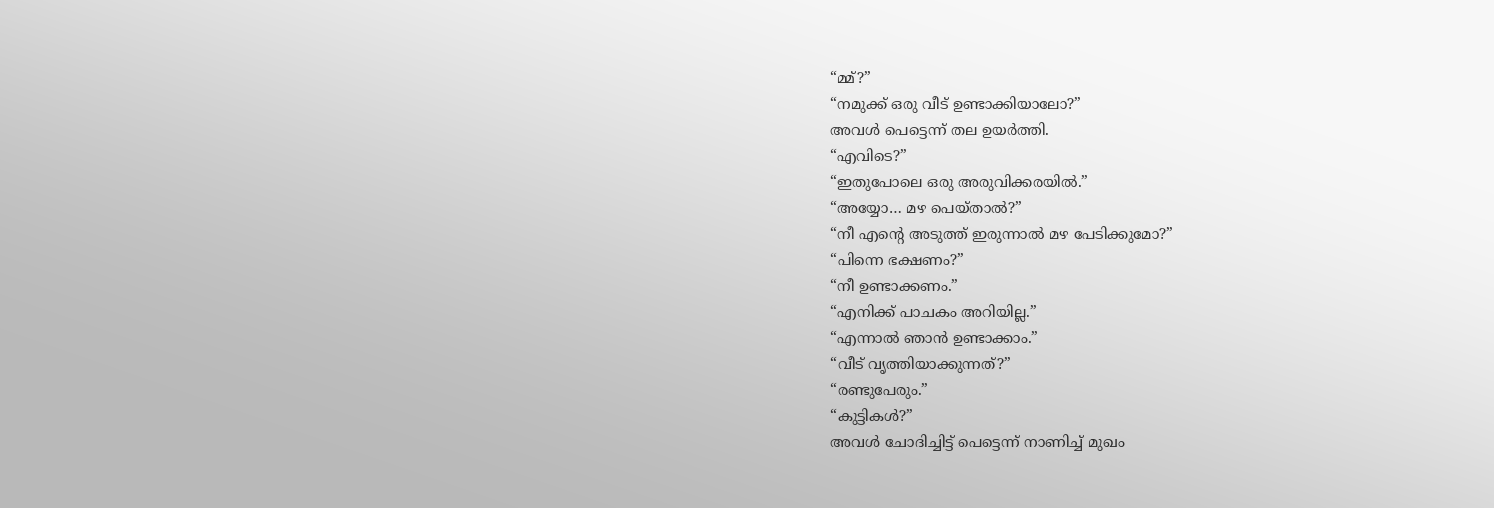“മ്മ്?”
“നമുക്ക് ഒരു വീട് ഉണ്ടാക്കിയാലോ?”
അവൾ പെട്ടെന്ന് തല ഉയർത്തി.
“എവിടെ?”
“ഇതുപോലെ ഒരു അരുവിക്കരയിൽ.”
“അയ്യോ… മഴ പെയ്താൽ?”
“നീ എന്റെ അടുത്ത് ഇരുന്നാൽ മഴ പേടിക്കുമോ?”
“പിന്നെ ഭക്ഷണം?”
“നീ ഉണ്ടാക്കണം.”
“എനിക്ക് പാചകം അറിയില്ല.”
“എന്നാൽ ഞാൻ ഉണ്ടാക്കാം.”
“വീട് വൃത്തിയാക്കുന്നത്?”
“രണ്ടുപേരും.”
“കുട്ടികൾ?”
അവൾ ചോദിച്ചിട്ട് പെട്ടെന്ന് നാണിച്ച് മുഖം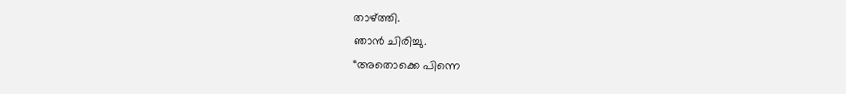താഴ്ത്തി.
ഞാൻ ചിരിച്ചു.
“അതൊക്കെ പിന്നെ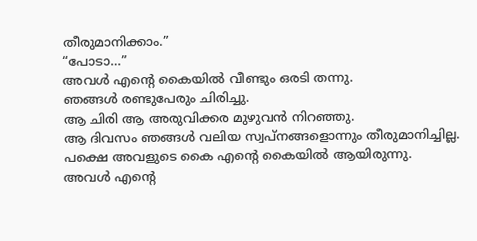തീരുമാനിക്കാം.”
“പോടാ…”
അവൾ എന്റെ കൈയിൽ വീണ്ടും ഒരടി തന്നു.
ഞങ്ങൾ രണ്ടുപേരും ചിരിച്ചു.
ആ ചിരി ആ അരുവിക്കര മുഴുവൻ നിറഞ്ഞു.
ആ ദിവസം ഞങ്ങൾ വലിയ സ്വപ്നങ്ങളൊന്നും തീരുമാനിച്ചില്ല.
പക്ഷെ അവളുടെ കൈ എന്റെ കൈയിൽ ആയിരുന്നു.
അവൾ എന്റെ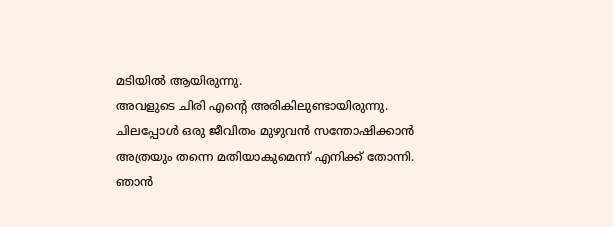മടിയിൽ ആയിരുന്നു.
അവളുടെ ചിരി എന്റെ അരികിലുണ്ടായിരുന്നു.
ചിലപ്പോൾ ഒരു ജീവിതം മുഴുവൻ സന്തോഷിക്കാൻ അത്രയും തന്നെ മതിയാകുമെന്ന് എനിക്ക് തോന്നി.
ഞാൻ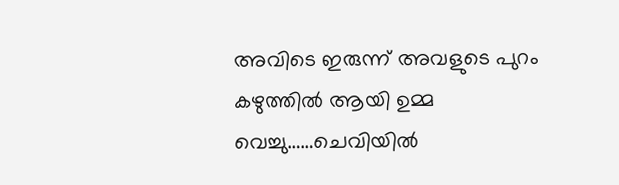അവിടെ ഇരുന്ന് അവളുടെ പുറം കഴുത്തിൽ ആയി ഉമ്മ വെച്ചു……ചെവിയിൽ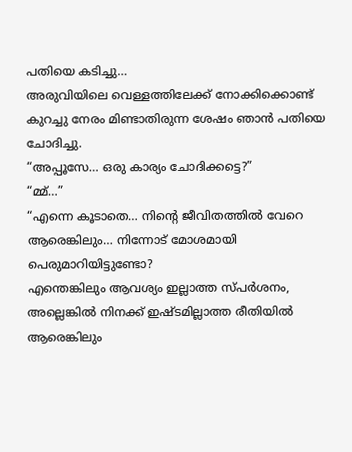പതിയെ കടിച്ചു…
അരുവിയിലെ വെള്ളത്തിലേക്ക് നോക്കിക്കൊണ്ട് കുറച്ചു നേരം മിണ്ടാതിരുന്ന ശേഷം ഞാൻ പതിയെ ചോദിച്ചു.
“അപ്പൂസേ… ഒരു കാര്യം ചോദിക്കട്ടെ?”
“മ്മ്…”
“എന്നെ കൂടാതെ… നിന്റെ ജീവിതത്തിൽ വേറെ ആരെങ്കിലും… നിന്നോട് മോശമായി പെരുമാറിയിട്ടുണ്ടോ?
എന്തെങ്കിലും ആവശ്യം ഇല്ലാത്ത സ്പർശനം, അല്ലെങ്കിൽ നിനക്ക് ഇഷ്ടമില്ലാത്ത രീതിയിൽ ആരെങ്കിലും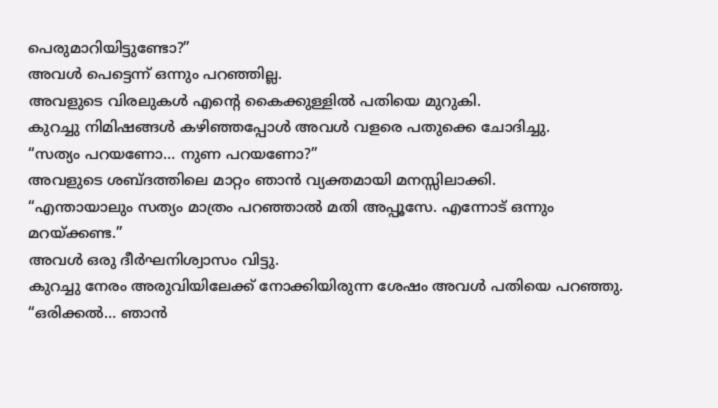പെരുമാറിയിട്ടുണ്ടോ?”
അവൾ പെട്ടെന്ന് ഒന്നും പറഞ്ഞില്ല.
അവളുടെ വിരലുകൾ എന്റെ കൈക്കുള്ളിൽ പതിയെ മുറുകി.
കുറച്ചു നിമിഷങ്ങൾ കഴിഞ്ഞപ്പോൾ അവൾ വളരെ പതുക്കെ ചോദിച്ചു.
“സത്യം പറയണോ… നുണ പറയണോ?”
അവളുടെ ശബ്ദത്തിലെ മാറ്റം ഞാൻ വ്യക്തമായി മനസ്സിലാക്കി.
“എന്തായാലും സത്യം മാത്രം പറഞ്ഞാൽ മതി അപ്പൂസേ. എന്നോട് ഒന്നും മറയ്ക്കണ്ട.”
അവൾ ഒരു ദീർഘനിശ്വാസം വിട്ടു.
കുറച്ചു നേരം അരുവിയിലേക്ക് നോക്കിയിരുന്ന ശേഷം അവൾ പതിയെ പറഞ്ഞു.
“ഒരിക്കൽ… ഞാൻ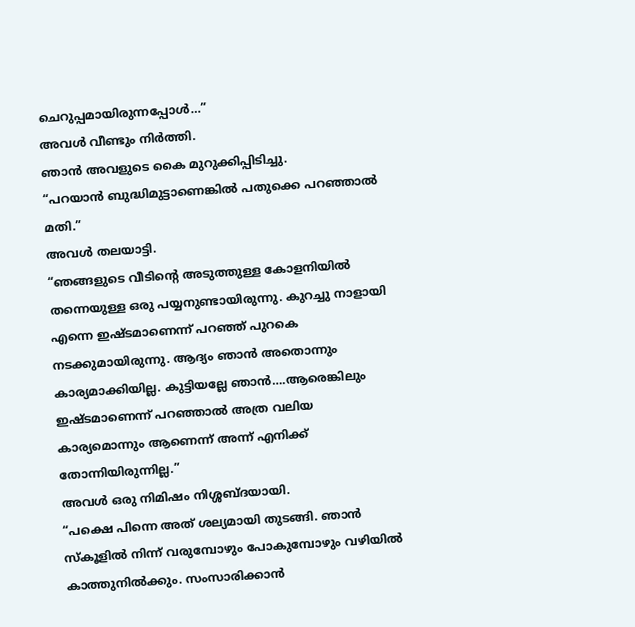ചെറുപ്പമായിരുന്നപ്പോൾ…”
അവൾ വീണ്ടും നിർത്തി.
ഞാൻ അവളുടെ കൈ മുറുക്കിപ്പിടിച്ചു.
“പറയാൻ ബുദ്ധിമുട്ടാണെങ്കിൽ പതുക്കെ പറഞ്ഞാൽ മതി.”
അവൾ തലയാട്ടി.
“ഞങ്ങളുടെ വീടിന്റെ അടുത്തുള്ള കോളനിയിൽ തന്നെയുള്ള ഒരു പയ്യനുണ്ടായിരുന്നു. കുറച്ചു നാളായി എന്നെ ഇഷ്ടമാണെന്ന് പറഞ്ഞ് പുറകെ നടക്കുമായിരുന്നു. ആദ്യം ഞാൻ അതൊന്നും കാര്യമാക്കിയില്ല. കുട്ടിയല്ലേ ഞാൻ….ആരെങ്കിലും ഇഷ്ടമാണെന്ന് പറഞ്ഞാൽ അത്ര വലിയ കാര്യമൊന്നും ആണെന്ന് അന്ന് എനിക്ക് തോന്നിയിരുന്നില്ല.”
അവൾ ഒരു നിമിഷം നിശ്ശബ്ദയായി.
“പക്ഷെ പിന്നെ അത് ശല്യമായി തുടങ്ങി. ഞാൻ സ്കൂളിൽ നിന്ന് വരുമ്പോഴും പോകുമ്പോഴും വഴിയിൽ കാത്തുനിൽക്കും. സംസാരിക്കാൻ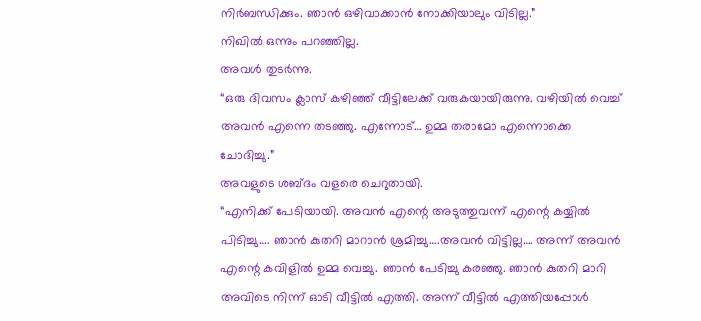നിർബന്ധിക്കും. ഞാൻ ഒഴിവാക്കാൻ നോക്കിയാലും വിടില്ല.”
നിഖിൽ ഒന്നും പറഞ്ഞില്ല.
അവൾ തുടർന്നു.
“ഒരു ദിവസം ക്ലാസ് കഴിഞ്ഞ് വീട്ടിലേക്ക് വരുകയായിരുന്നു. വഴിയിൽ വെച്ച് അവൻ എന്നെ തടഞ്ഞു. എന്നോട്… ഉമ്മ തരാമോ എന്നൊക്കെ ചോദിച്ചു.”
അവളുടെ ശബ്ദം വളരെ ചെറുതായി.
“എനിക്ക് പേടിയായി. അവൻ എന്റെ അടുത്തുവന്ന് എന്റെ കയ്യിൽ പിടിച്ചു…. ഞാൻ കുതറി മാറാൻ ശ്രമിച്ചു….അവൻ വിട്ടില്ല…. അന്ന് അവൻ എന്റെ കവിളിൽ ഉമ്മ വെച്ചു. ഞാൻ പേടിച്ചു കരഞ്ഞു. ഞാൻ കുതറി മാറി അവിടെ നിന്ന് ഓടി വീട്ടിൽ എത്തി. അന്ന് വീട്ടിൽ എത്തിയപ്പോൾ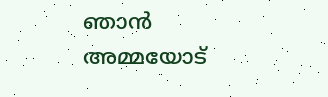ഞാൻ അമ്മയോട്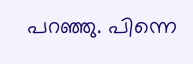പറഞ്ഞു. പിന്നെ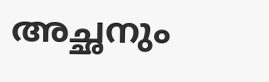അച്ഛനും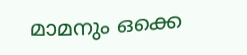മാമനും ഒക്കെ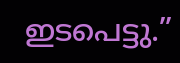ഇടപെട്ടു.”